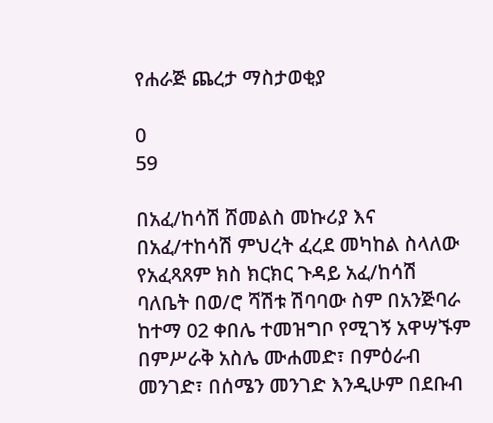የሐራጅ ጨረታ ማስታወቂያ

0
59

በአፈ/ከሳሽ ሸመልስ መኩሪያ እና በአፈ/ተከሳሽ ምህረት ፈረደ መካከል ስላለው የአፈጻጸም ክስ ክርክር ጉዳይ አፈ/ከሳሽ ባለቤት በወ/ሮ ሻሽቱ ሽባባው ስም በአንጅባራ ከተማ 02 ቀበሌ ተመዝግቦ የሚገኝ አዋሣኙም በምሥራቅ አስሌ ሙሐመድ፣ በምዕራብ መንገድ፣ በሰሜን መንገድ እንዲሁም በደቡብ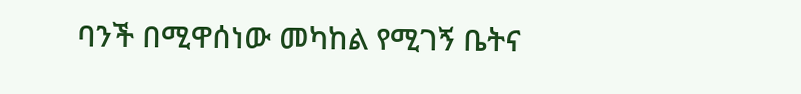ባንች በሚዋሰነው መካከል የሚገኝ ቤትና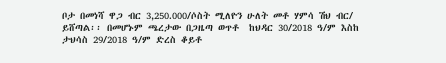ቦታ በመነሻ ዋጋ ብር 3,250.000/ሶስት ሚለዮን ሁለት መቶ ሃምሳ ሽህ ብር/ ይሸጣል፡፡ በመሆኑም ጫረታው በጋዜጣ ወጥቶ  ከህዳር 30/2018 ዓ/ም እስከ ታህሳስ 29/2018 ዓ/ም ድረስ ቆይቶ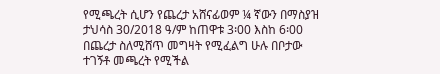የሚጫረት ሲሆን የጨረታ አሸናፊወም ¼ ኛውን በማስያዝ ታህሳስ 30/2018 ዓ/ም ከጠዋቱ 3፡00 እስከ 6፡00 በጨረታ ስለሚሸጥ መግዛት የሚፈልግ ሁሉ በቦታው ተገኝቶ መጫረት የሚችል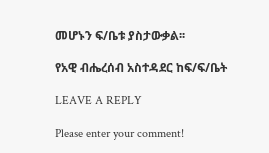መሆኑን ፍ/ቤቱ ያስታውቃል፡፡

የአዊ ብሔረሰብ አስተዳደር ከፍ/ፍ/ቤት

LEAVE A REPLY

Please enter your comment!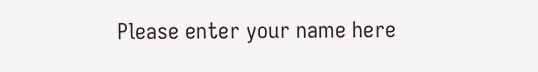Please enter your name here